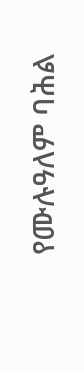የሙሉዓለም ባሕል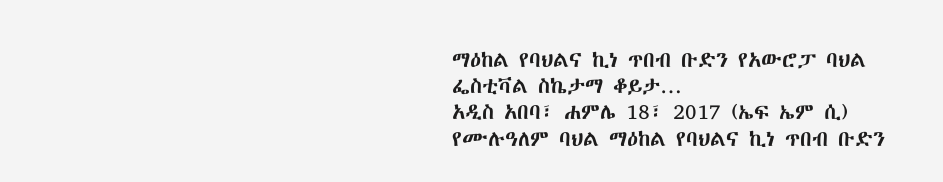ማዕከል የባህልና ኪነ ጥበብ ቡድን የአውሮፓ ባህል ፌስቲቫል ስኬታማ ቆይታ…
አዲስ አበባ፣ ሐምሌ 18፣ 2017 (ኤፍ ኤም ሲ) የሙሉዓለም ባህል ማዕከል የባህልና ኪነ ጥበብ ቡድን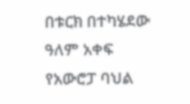በቱርክ በተካሄደው ዓለም አቀፍ የአውሮፓ ባህል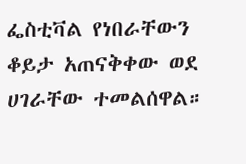ፌስቲቫል የነበራቸውን ቆይታ አጠናቅቀው ወደ ሀገራቸው ተመልሰዋል።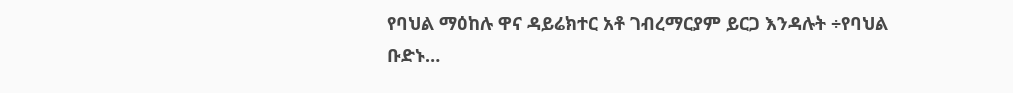የባህል ማዕከሉ ዋና ዳይሬክተር አቶ ገብረማርያም ይርጋ እንዳሉት ÷የባህል ቡድኑ…